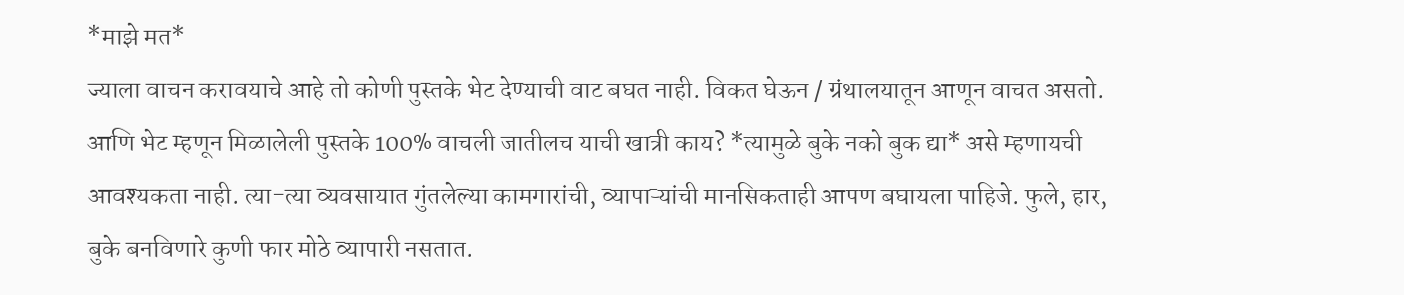*माझे मत*
ज्याला वाचन करावयाचे आहे तो कोणी पुस्तके भेट देण्याची वाट बघत नाही. विकत घेऊन / ग्रंथालयातून आणून वाचत असतो. आणि भेट म्हणून मिळालेली पुस्तके 100% वाचली जातीलच याची खात्री काय? *त्यामुळे बुके नको बुक द्या* असे म्हणायची आवश्यकता नाही. त्या-त्या व्यवसायात गुंतलेल्या कामगारांची, व्यापाऱ्यांची मानसिकताही आपण बघायला पाहिजे. फुले, हार, बुके बनविणारे कुणी फार मोठे व्यापारी नसतात.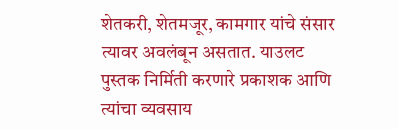शेतकरी, शेतमजूर, कामगार यांचे संसार त्यावर अवलंबून असतात. याउलट पुस्तक निर्मिती करणारे प्रकाशक आणि त्यांचा व्यवसाय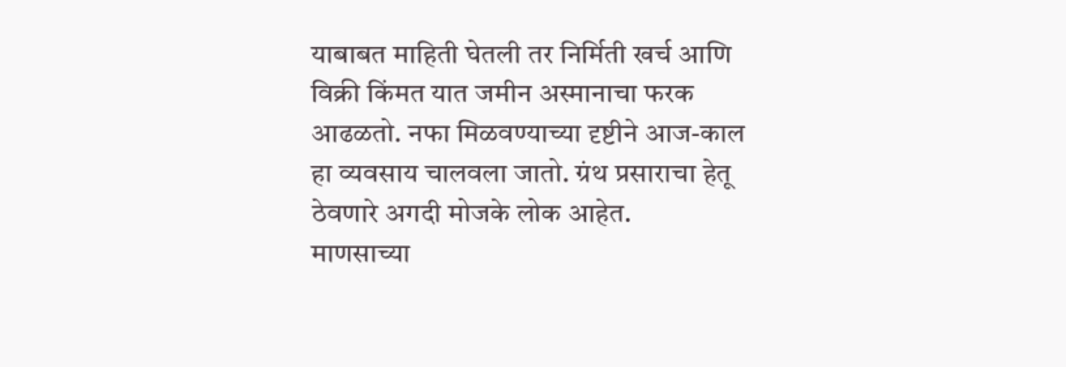याबाबत माहिती घेतली तर निर्मिती खर्च आणि विक्री किंमत यात जमीन अस्मानाचा फरक आढळतो. नफा मिळवण्याच्या दृष्टीने आज-काल हा व्यवसाय चालवला जातो. ग्रंथ प्रसाराचा हेतू ठेवणारे अगदी मोजके लोक आहेत.
माणसाच्या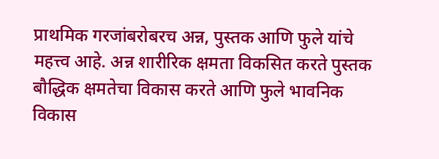प्राथमिक गरजांबरोबरच अन्न, पुस्तक आणि फुले यांचे महत्त्व आहे. अन्न शारीरिक क्षमता विकसित करते पुस्तक बौद्धिक क्षमतेचा विकास करते आणि फुले भावनिक विकास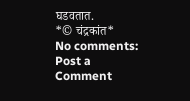घडवतात.
*© चंद्रकांत*
No comments:
Post a Comment